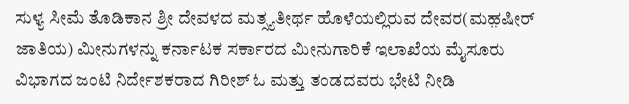ಸುಳ್ಯ ಸೀಮೆ ತೊಡಿಕಾನ ಶ್ರೀ ದೇವಳದ ಮತ್ಸ್ಯತೀರ್ಥ ಹೊಳೆಯಲ್ಲಿರುವ ದೇವರ(ಮಹ಼ಷೀರ್ ಜಾತಿಯ) ಮೀನುಗಳನ್ನು ಕರ್ನಾಟಕ ಸರ್ಕಾರದ ಮೀನುಗಾರಿಕೆ ಇಲಾಖೆಯ ಮೈಸೂರು ವಿಭಾಗದ ಜಂಟಿ ನಿರ್ದೇಶಕರಾದ ಗಿರೀಶ್ ಓ ಮತ್ತು ತಂಡದವರು ಭೇಟಿ ನೀಡಿ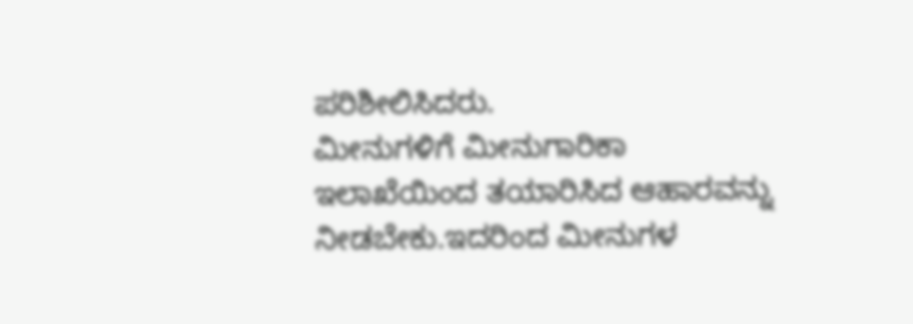ಪರಿಶೀಲಿಸಿದರು.
ಮೀನುಗಳಿಗೆ ಮೀನುಗಾರಿಕಾ ಇಲಾಖೆಯಿಂದ ತಯಾರಿಸಿದ ಆಹಾರವನ್ನು ನೀಡಬೇಕು.ಇದರಿಂದ ಮೀನುಗಳ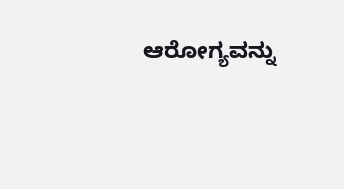ಆರೋಗ್ಯವನ್ನು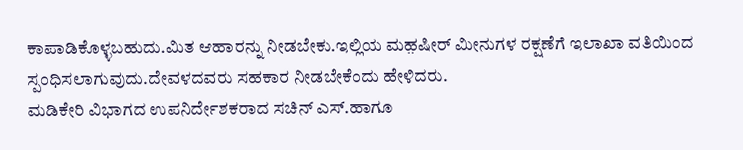ಕಾಪಾಡಿಕೊಳ್ಳಬಹುದು.ಮಿತ ಆಹಾರನ್ನು ನೀಡಬೇಕು.ಇಲ್ಲಿಯ ಮಹ಼ಷೀರ್ ಮೀನುಗಳ ರಕ್ಷಣೆಗೆ ಇಲಾಖಾ ವತಿಯಿಂದ ಸ್ಪಂಧಿಸಲಾಗುವುದು.ದೇವಳದವರು ಸಹಕಾರ ನೀಡಬೇಕೆಂದು ಹೇಳಿದರು.
ಮಡಿಕೇರಿ ವಿಭಾಗದ ಉಪನಿರ್ದೇಶಕರಾದ ಸಚಿನ್ ಎಸ್.ಹಾಗೂ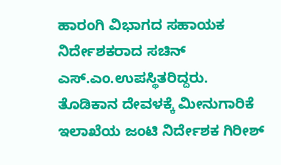ಹಾರಂಗಿ ವಿಭಾಗದ ಸಹಾಯಕ ನಿರ್ದೇಶಕರಾದ ಸಚಿನ್ ಎಸ್.ಎಂ.ಉಪಸ್ಥಿತರಿದ್ದರು.
ತೊಡಿಕಾನ ದೇವಳಕ್ಕೆ ಮೀನುಗಾರಿಕೆ ಇಲಾಖೆಯ ಜಂಟಿ ನಿರ್ದೇಶಕ ಗಿರೀಶ್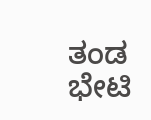ತಂಡ ಭೇಟಿ